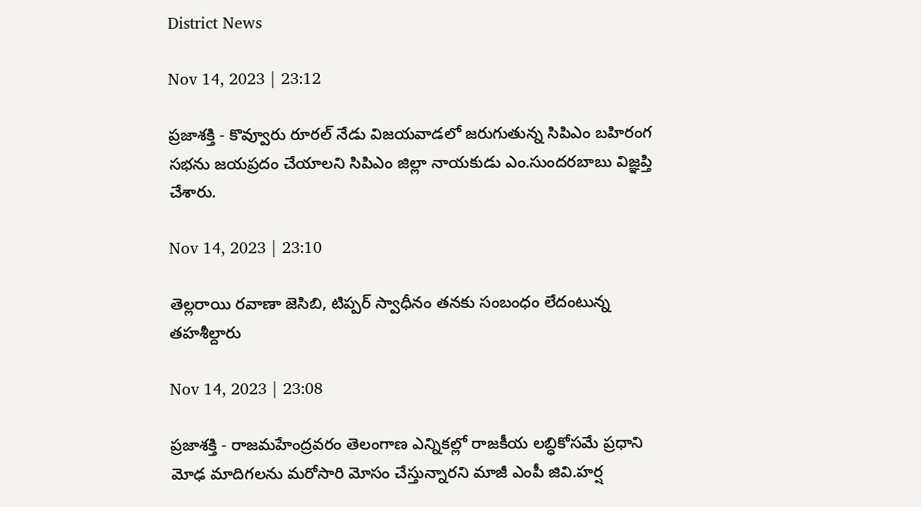District News

Nov 14, 2023 | 23:12

ప్రజాశక్తి - కొవ్వూరు రూరల్‌ నేడు విజయవాడలో జరుగుతున్న సిపిఎం బహిరంగ సభను జయప్రదం చేయాలని సిపిఎం జిల్లా నాయకుడు ఎం.సుందరబాబు విజ్ఞప్తి చేశారు.

Nov 14, 2023 | 23:10

తెల్లరాయి రవాణా జెసిబి, టిప్పర్‌ స్వాధీనం తనకు సంబంధం లేదంటున్న తహశీల్దారు

Nov 14, 2023 | 23:08

ప్రజాశక్తి - రాజమహేంద్రవరం తెలంగాణ ఎన్నికల్లో రాజకీయ లబ్ధికోసమే ప్రధాని మోఢ మాదిగలను మరోసారి మోసం చేస్తున్నారని మాజీ ఎంపీ జివి.హర్ష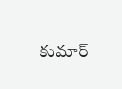కుమార్‌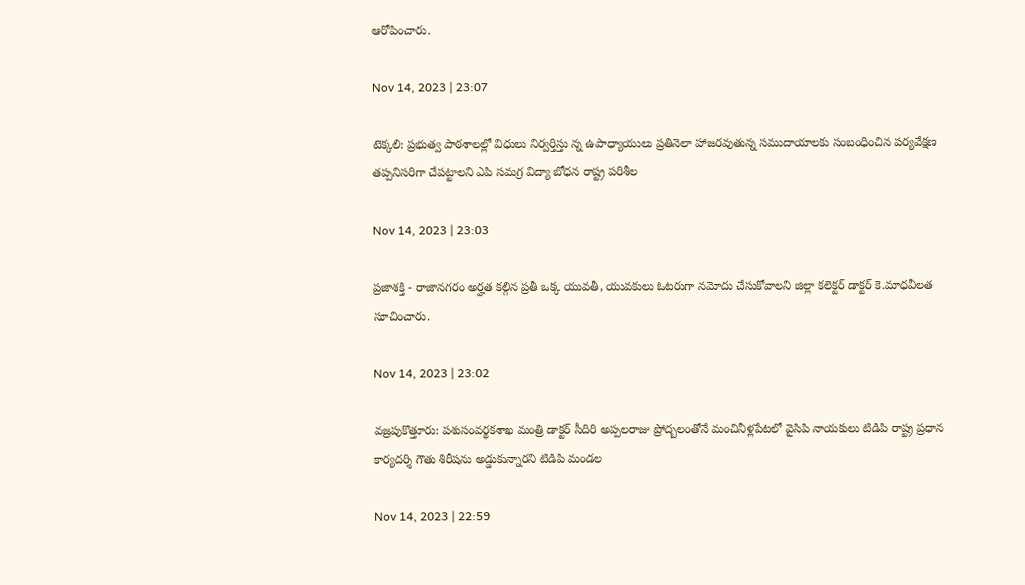ఆరోపించారు.

Nov 14, 2023 | 23:07

టెక్కలి: ప్రభుత్వ పాఠశాలల్లో విధులు నిర్వర్తిస్తు న్న ఉపాధ్యాయులు ప్రతినెలా హాజరవుతున్న సముదాయాలకు సంబంధించిన పర్యవేక్షణ తప్పనిసరిగా చేపట్టాలని ఎపి సమగ్ర విద్యా బోధన రాష్ట్ర పరిశీల

Nov 14, 2023 | 23:03

ప్రజాశక్తి - రాజానగరం అర్హత కల్గిన ప్రతీ ఒక్క యువతీ, యువకులు ఓటరుగా నమోదు చేసుకోవాలని జిల్లా కలెక్టర్‌ డాక్టర్‌ కె.మాధవీలత సూచించారు.

Nov 14, 2023 | 23:02

వజ్రపుకొత్తూరు: పశుసంవర్థకశాఖ మంత్రి డాక్టర్‌ సీదిరి అప్పలరాజు ప్రోద్బలంతోనే మంచినీళ్లపేటలో వైసిపి నాయకులు టిడిపి రాష్ట్ర ప్రధాన కార్యదర్శి గౌతు శిరీషను అడ్డుకున్నారని టిడిపి మండల

Nov 14, 2023 | 22:59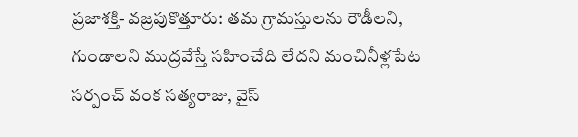ప్రజాశక్తి- వజ్రపుకొత్తూరు: తమ గ్రామస్తులను రౌడీలని, గుండాలని ముద్రవేస్తే సహించేది లేదని మంచినీళ్లపేట సర్పంచ్‌ వంక సత్యరాజు, వైస్‌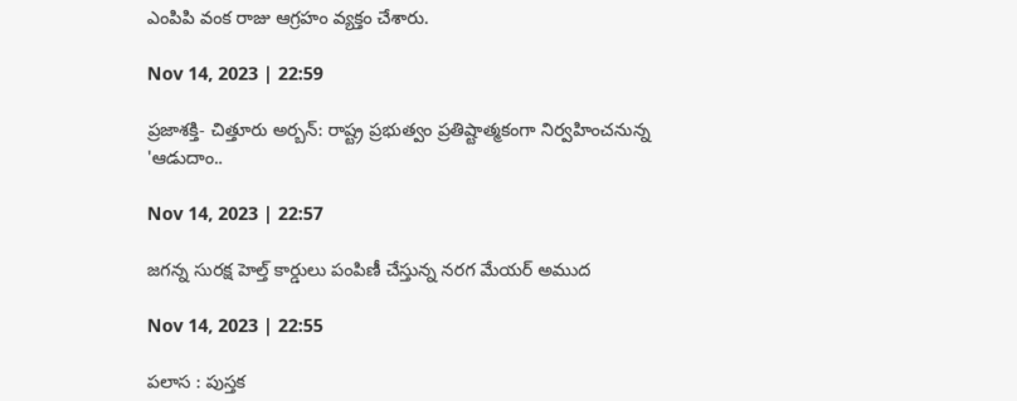ఎంపిపి వంక రాజు ఆగ్రహం వ్యక్తం చేశారు.

Nov 14, 2023 | 22:59

ప్రజాశక్తి- చిత్తూరు అర్బన్‌: రాష్ట్ర ప్రభుత్వం ప్రతిష్టాత్మకంగా నిర్వహించనున్న 'ఆడుదాం..

Nov 14, 2023 | 22:57

జగన్న సురక్ష హెల్త్‌ కార్డులు పంపిణీ చేస్తున్న నరగ మేయర్‌ అముద

Nov 14, 2023 | 22:55

పలాస : పుస్తక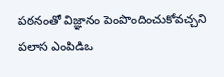పఠనంతో విజ్ఞానం పెంపొందించుకోవచ్చని పలాస ఎంపిడిఒ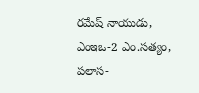రమేష్‌ నాయుడు, ఎంఇఒ-2 ఎం.సత్యం, పలాస-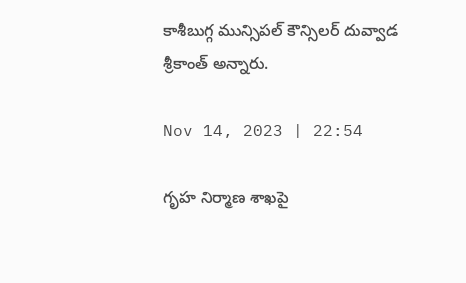కాశీబుగ్గ మున్సిపల్‌ కౌన్సిలర్‌ దువ్వాడ శ్రీకాంత్‌ అన్నారు.

Nov 14, 2023 | 22:54

గృహ నిర్మాణ శాఖపై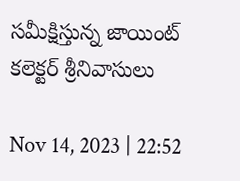సమీక్షిస్తున్న జాయింట్‌ కలెక్టర్‌ శ్రీనివాసులు

Nov 14, 2023 | 22:52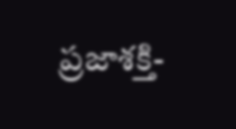ప్రజాశక్తి-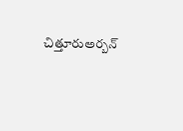చిత్తూరుఅర్బన్‌